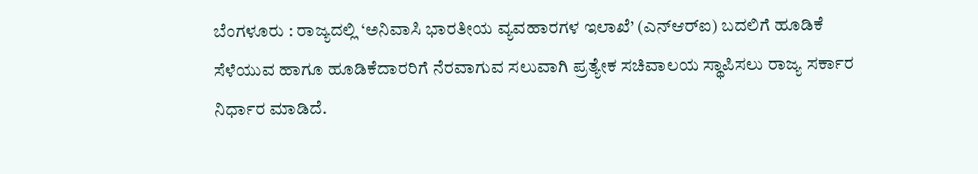ಬೆಂಗಳೂರು : ರಾಜ್ಯದಲ್ಲಿ ‘ಅನಿವಾಸಿ ಭಾರತೀಯ ವ್ಯವಹಾರಗಳ ಇಲಾಖೆ’ (ಎನ್‌ಆರ್‌ಐ) ಬದಲಿಗೆ ಹೂಡಿಕೆ ಸೆಳೆಯುವ ಹಾಗೂ ಹೂಡಿಕೆದಾರರಿಗೆ ನೆರವಾಗುವ ಸಲುವಾಗಿ ಪ್ರತ್ಯೇಕ ಸಚಿವಾಲಯ ಸ್ಥಾಪಿಸಲು ರಾಜ್ಯ ಸರ್ಕಾರ ನಿರ್ಧಾರ ಮಾಡಿದೆ.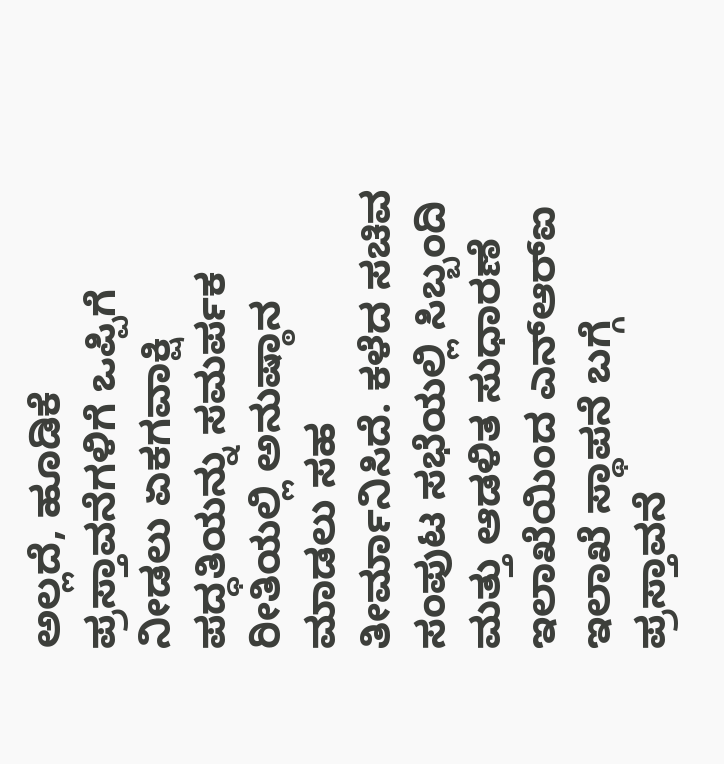ಅಲ್ಲದೆ, ಹೂಡಿಕೆ ಪ್ರಸ್ತಾವನೆಗಳಿಗೆ ಒಪ್ಪಿಗೆ ನೀಡಲು ಏಕಗವಾಕ್ಷಿ ಪದ್ಧತಿಯನ್ನು ಸಮರ್ಪಕ ರೀತಿಯಲ್ಲಿ ಅನುಷ್ಠಾನ ಮಾಡಲು ಸಹ ತೀರ್ಮಾನಿಸಿದೆ. ಕಳೆದ ಸಚಿವ ಸಂಪುಟ ಸಭೆಯಲ್ಲಿ ಸಿಬ್ಬಂದಿ ಮತ್ತು ಆಡಳಿತ ಸುಧಾರಣೆ ಇಲಾಖೆಯಿಂದ ಎನ್‌ಆರ್‌ಐ ಇಲಾಖೆ ಸ್ಥಾಪನೆ ಬಗ್ಗೆ ಪ್ರಸ್ತಾವನೆ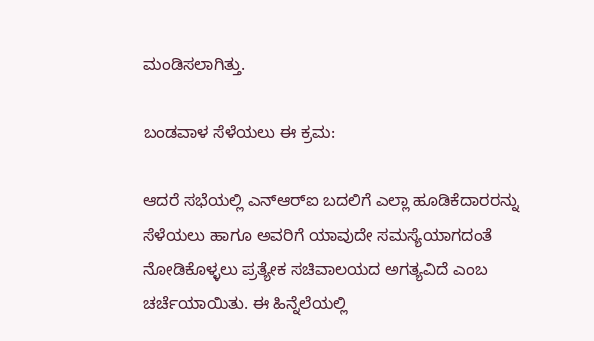ಮಂಡಿಸಲಾಗಿತ್ತು.

ಬಂಡವಾಳ ಸೆಳೆಯಲು ಈ ಕ್ರಮ:

ಆದರೆ ಸಭೆಯಲ್ಲಿ ಎನ್ಆರ್‌ಐ ಬದಲಿಗೆ ಎಲ್ಲಾ ಹೂಡಿಕೆದಾರರನ್ನು ಸೆಳೆಯಲು ಹಾಗೂ ಅವರಿಗೆ ಯಾವುದೇ ಸಮಸ್ಯೆಯಾಗದಂತೆ ನೋಡಿಕೊಳ್ಳಲು ಪ್ರತ್ಯೇಕ ಸಚಿವಾಲಯದ ಅಗತ್ಯವಿದೆ ಎಂಬ ಚರ್ಚೆಯಾಯಿತು. ಈ ಹಿನ್ನೆಲೆಯಲ್ಲಿ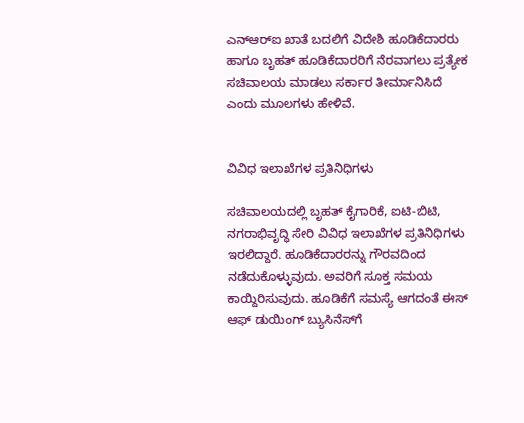ಎನ್‌ಆರ್‌ಐ ಖಾತೆ ಬದಲಿಗೆ ವಿದೇಶಿ ಹೂಡಿಕೆದಾರರು ಹಾಗೂ ಬೃಹತ್‌ ಹೂಡಿಕೆದಾರರಿಗೆ ನೆರವಾಗಲು ಪ್ರತ್ಯೇಕ ಸಚಿವಾಲಯ ಮಾಡಲು ಸರ್ಕಾರ ತೀರ್ಮಾನಿಸಿದೆ ಎಂದು ಮೂಲಗಳು ಹೇಳಿವೆ.


ವಿವಿಧ ಇಲಾಖೆಗಳ ಪ್ರತಿನಿಧಿಗಳು

ಸಚಿವಾಲಯದಲ್ಲಿ ಬೃಹತ್ ಕೈಗಾರಿಕೆ, ಐಟಿ-ಬಿಟಿ, ನಗರಾಭಿವೃದ್ಧಿ ಸೇರಿ ವಿವಿಧ ಇಲಾಖೆಗಳ ಪ್ರತಿನಿಧಿಗಳು ಇರಲಿದ್ದಾರೆ. ಹೂಡಿಕೆದಾರರನ್ನು ಗೌರವದಿಂದ ನಡೆದುಕೊಳ್ಳುವುದು. ಅವರಿಗೆ ಸೂಕ್ತ ಸಮಯ ಕಾಯ್ದಿರಿಸುವುದು. ಹೂಡಿಕೆಗೆ ಸಮಸ್ಯೆ ಆಗದಂತೆ ಈಸ್‌ ಆಫ್‌ ಡುಯಿಂಗ್ ಬ್ಯುಸಿನೆಸ್‌ಗೆ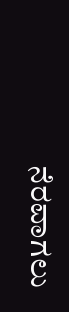ನೆರವಾಗಲು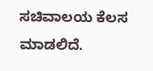ಸಚಿವಾಲಯ ಕೆಲಸ ಮಾಡಲಿದೆ.